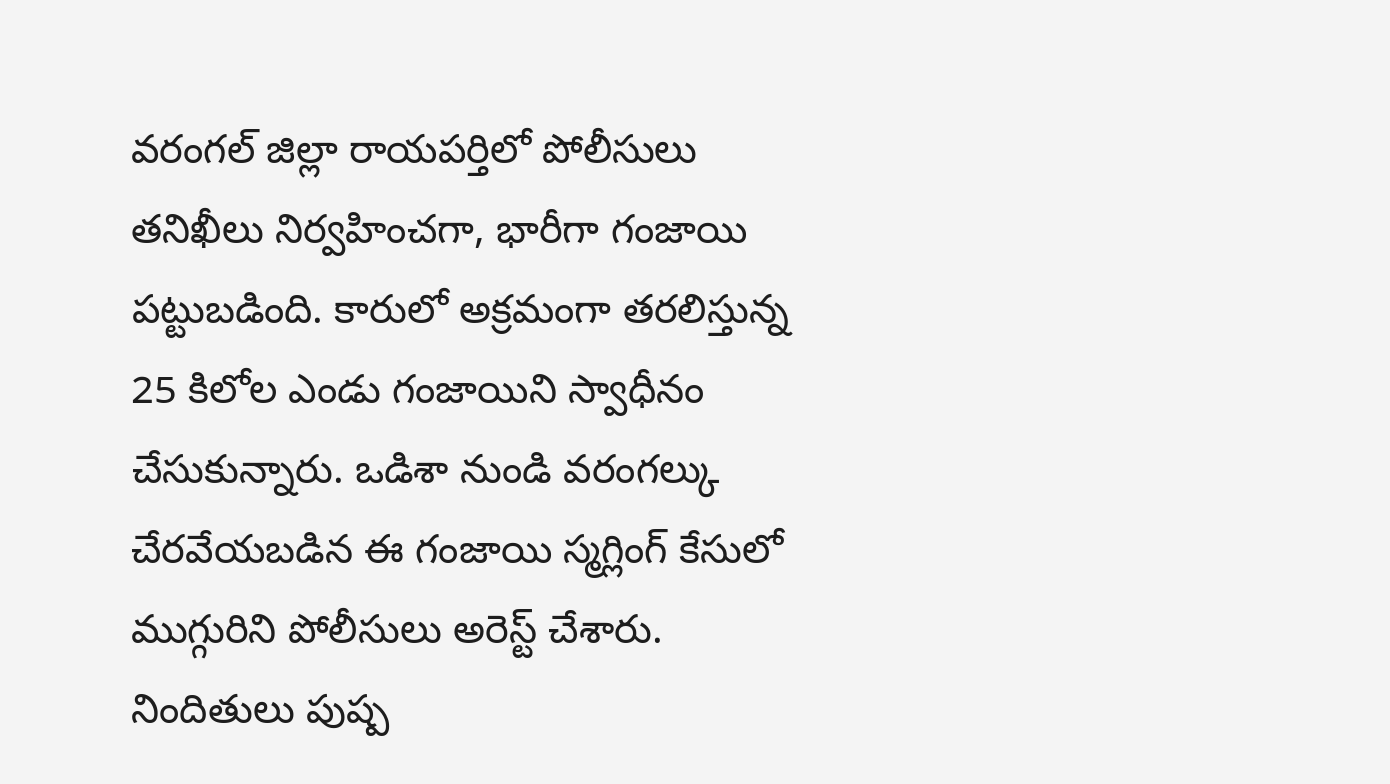వరంగల్ జిల్లా రాయపర్తిలో పోలీసులు తనిఖీలు నిర్వహించగా, భారీగా గంజాయి పట్టుబడింది. కారులో అక్రమంగా తరలిస్తున్న 25 కిలోల ఎండు గంజాయిని స్వాధీనం చేసుకున్నారు. ఒడిశా నుండి వరంగల్కు చేరవేయబడిన ఈ గంజాయి స్మగ్లింగ్ కేసులో ముగ్గురిని పోలీసులు అరెస్ట్ చేశారు. నిందితులు పుష్ప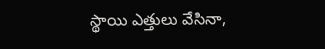స్థాయి ఎత్తులు వేసినా,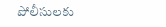పోలీసులకు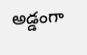అడ్డంగా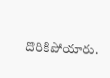దొరికిపోయారు.